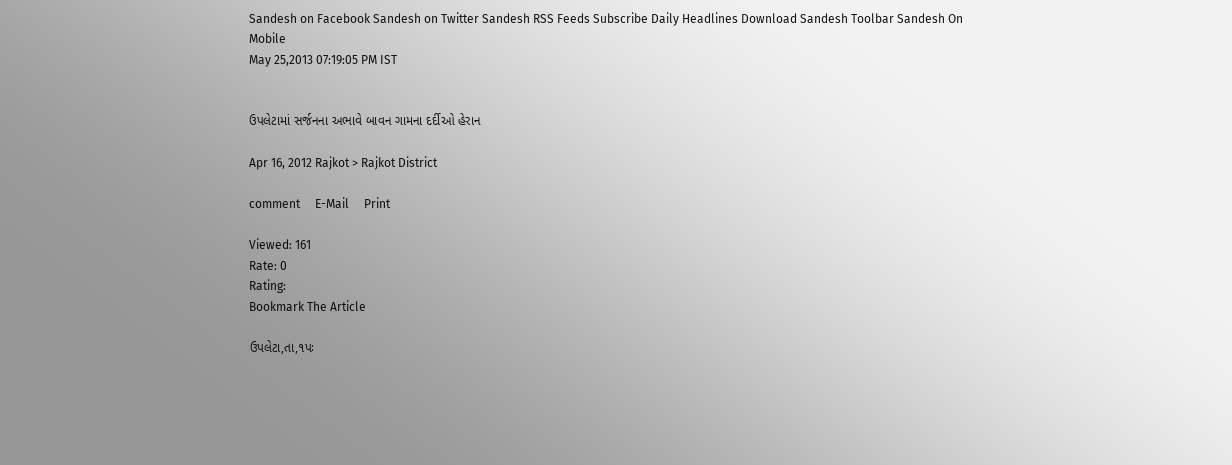Sandesh on Facebook Sandesh on Twitter Sandesh RSS Feeds Subscribe Daily Headlines Download Sandesh Toolbar Sandesh On Mobile
May 25,2013 07:19:05 PM IST


ઉપલેટામાં સર્જનના અભાવે બાવન ગામના દર્દીઓ હેરાન

Apr 16, 2012 Rajkot > Rajkot District

comment     E-Mail     Print

Viewed: 161
Rate: 0
Rating:
Bookmark The Article

ઉપલેટા,તા,૧પઃ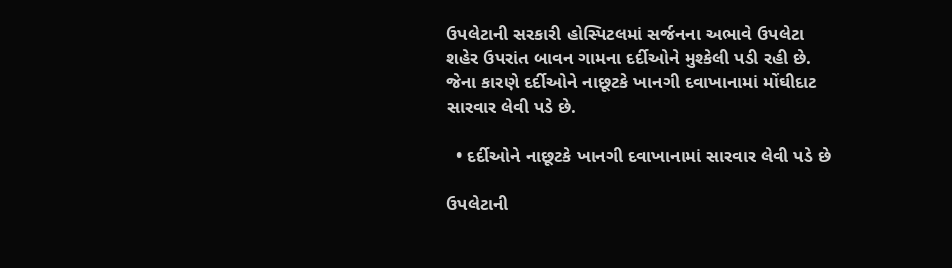ઉપલેટાની સરકારી હોસ્પિટલમાં સર્જનના અભાવે ઉપલેટા શહેર ઉપરાંત બાવન ગામના દર્દીઓને મુશ્કેલી પડી રહી છે. જેના કારણે દર્દીઓને નાછૂટકે ખાનગી દવાખાનામાં મોંઘીદાટ સારવાર લેવી પડે છે.

  • દર્દીઓને નાછૂટકે ખાનગી દવાખાનામાં સારવાર લેવી પડે છે

ઉપલેટાની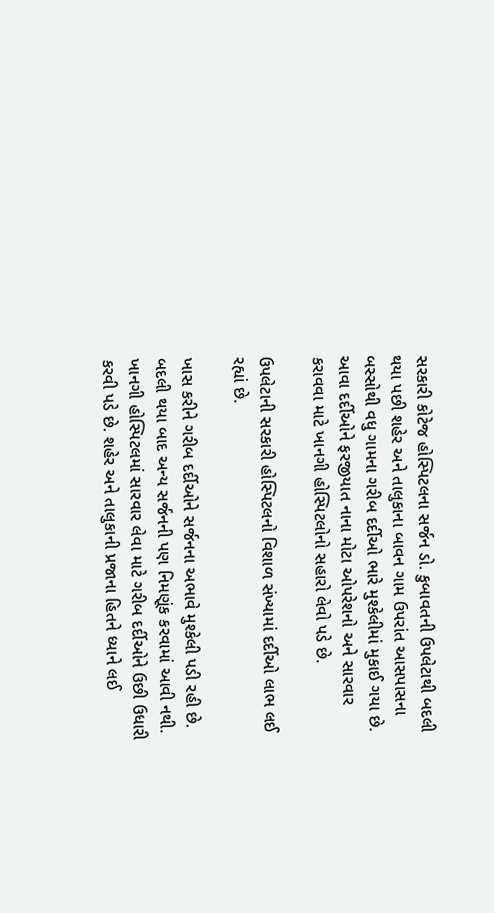સરકારી કોટેજ હોસ્પિટલના સર્જન ડો. કુબાવતની ઉપલેટાથી બદલી થયા પછી શહેર અને તાલુકાના બાવન ગામ ઉપરાંત આસપાસના બસ્સોથી વધુ ગામના ગરીબ દર્દીઓ ભારે મુશ્કેલીમાં મુકાઈ ગયા છે. આવા દર્દીઓને ફરજીયાત નાના મોટા ઓપરેશનો અને સારવાર કરાવવા માટે ખાનગી હોસ્પિટલોનો સહારો લેવો પડે છે.

ઉપલેટાની સરકારી હોસ્પિટલનો વિશાળ સંખ્યામાં દર્દીઓ લાભ લઈ રહ્યાં છે.

ખાસ કરીને ગરીબ દર્દીઓને સર્જનના અભાવે મુશ્કેલી પડી રહી છે. બદલી થયા બાદ અન્ય સર્જનની પણ નિમણૂંક કરવામાં આવી નથી. ખાનગી હોસ્પિટલમાં સારવાર લેવા માટે ગરીબ દર્દીઓને ઉછી ઉધારી કરવી પડે છે. શહેર અને તાલુકાની પ્રજાના હિતને ધ્યાને લઈ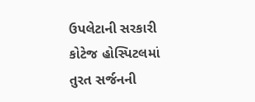ઉપલેટાની સરકારી કોટેજ હોસ્પિટલમાં તુરત સર્જનની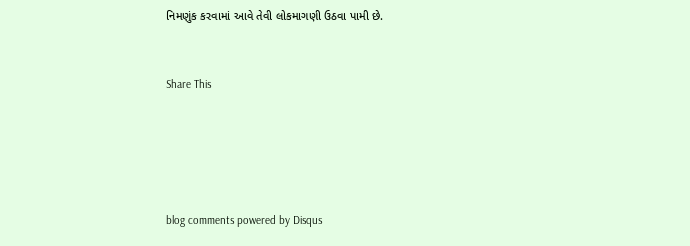નિમણુંક કરવામાં આવે તેવી લોકમાગણી ઉઠવા પામી છે.


Share This





blog comments powered by Disqus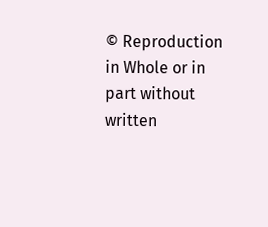© Reproduction in Whole or in part without written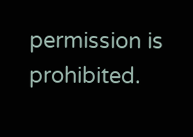permission is prohibited.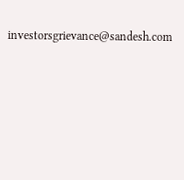investorsgrievance@sandesh.com